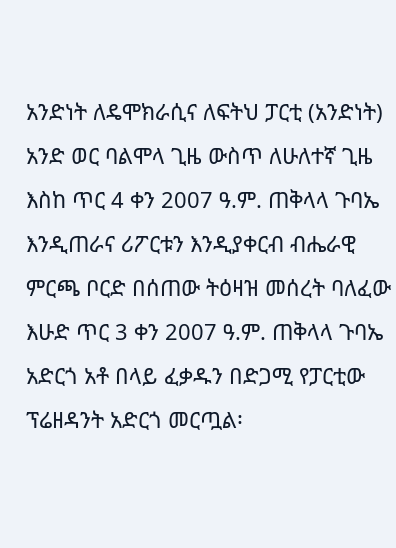አንድነት ለዴሞክራሲና ለፍትህ ፓርቲ (አንድነት) አንድ ወር ባልሞላ ጊዜ ውስጥ ለሁለተኛ ጊዜ እስከ ጥር 4 ቀን 2007 ዓ.ም. ጠቅላላ ጉባኤ እንዲጠራና ሪፖርቱን እንዲያቀርብ ብሔራዊ ምርጫ ቦርድ በሰጠው ትዕዛዝ መሰረት ባለፈው እሁድ ጥር 3 ቀን 2007 ዓ.ም. ጠቅላላ ጉባኤ አድርጎ አቶ በላይ ፈቃዱን በድጋሚ የፓርቲው ፕሬዘዳንት አድርጎ መርጧል፡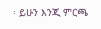፡ ይሁን እንጂ ምርጫ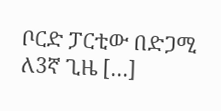ቦርድ ፓርቲው በድጋሚ ለ3ኛ ጊዜ […]